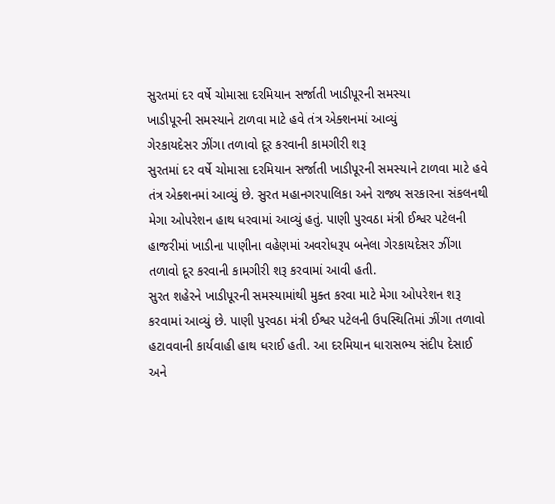સુરતમાં દર વર્ષે ચોમાસા દરમિયાન સર્જાતી ખાડીપૂરની સમસ્યા
ખાડીપૂરની સમસ્યાને ટાળવા માટે હવે તંત્ર એક્શનમાં આવ્યું
ગેરકાયદેસર ઝીંગા તળાવો દૂર કરવાની કામગીરી શરૂ
સુરતમાં દર વર્ષે ચોમાસા દરમિયાન સર્જાતી ખાડીપૂરની સમસ્યાને ટાળવા માટે હવે તંત્ર એક્શનમાં આવ્યું છે. સુરત મહાનગરપાલિકા અને રાજ્ય સરકારના સંકલનથી મેગા ઓપરેશન હાથ ધરવામાં આવ્યું હતું. પાણી પુરવઠા મંત્રી ઈશ્વર પટેલની હાજરીમાં ખાડીના પાણીના વહેણમાં અવરોધરૂપ બનેલા ગેરકાયદેસર ઝીંગા તળાવો દૂર કરવાની કામગીરી શરૂ કરવામાં આવી હતી.
સુરત શહેરને ખાડીપૂરની સમસ્યામાંથી મુક્ત કરવા માટે મેગા ઓપરેશન શરૂ કરવામાં આવ્યું છે. પાણી પુરવઠા મંત્રી ઈશ્વર પટેલની ઉપસ્થિતિમાં ઝીંગા તળાવો હટાવવાની કાર્યવાહી હાથ ધરાઈ હતી. આ દરમિયાન ધારાસભ્ય સંદીપ દેસાઈ અને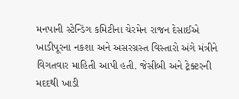મનપાની સ્ટેન્ડિંગ કમિટીના ચેરમેન રાજન દેસાઈએ ખાડીપૂરના નકશા અને અસરગ્રસ્ત વિસ્તારો અંગે મંત્રીને વિગતવાર માહિતી આપી હતી. જેસીબી અને ટ્રેક્ટરની મદદથી ખાડી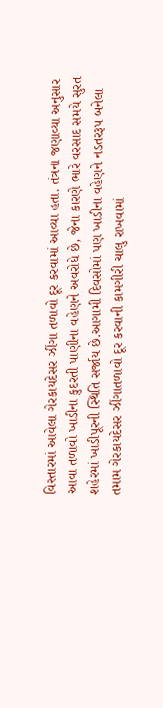વિસ્તારમાં આવેલા ગેરકાયદેસર ઝીંગા તળાવો દૂર કરવામાં આવ્યા હતા. તંત્રના જણાવ્યા અનુસાર આવા તળાવો ખાડીના કુદરતી પાણીના વહેણને અવરોધે છે, જેના કારણે ભારે વરસાદ સમયે સુરત શહેરમાં ખાડીપૂરની સ્થિતિ સર્જાય છે.આગામી દિવસોમાં પણ ખાડીના વહેણને નડતરરૂપ બનેલા તમામ ગેરકાયદેસર ઝીંગાતળાવો દૂર કરવાની કામગીરી ચાલુ રાખવામાં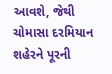આવશે, જેથી ચોમાસા દરમિયાન શહેરને પૂરની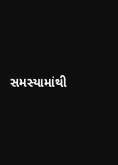સમસ્યામાંથી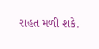રાહત મળી શકે.